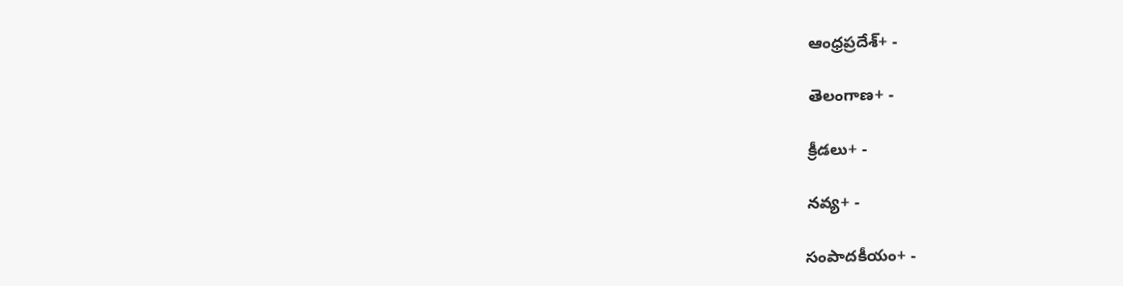ఆంధ్రప్రదేశ్+ -

తెలంగాణ+ -

క్రీడలు+ -

నవ్య+ -

సంపాదకీయం+ -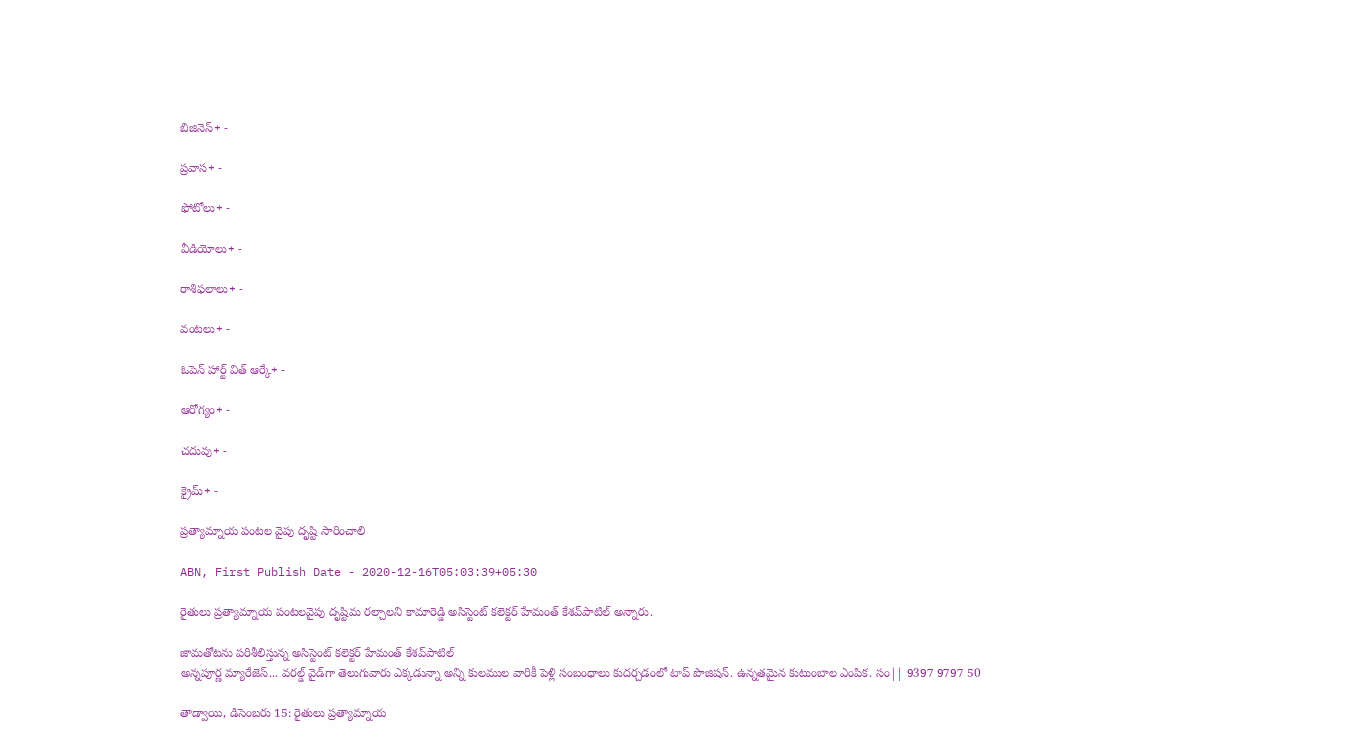బిజినెస్+ -

ప్రవాస+ -

ఫోటోలు+ -

వీడియోలు+ -

రాశిఫలాలు+ -

వంటలు+ -

ఓపెన్ హార్ట్ విత్ ఆర్కే+ -

ఆరోగ్యం+ -

చదువు+ -

క్రైమ్+ -

ప్రత్యామ్నాయ పంటల వైపు దృష్టి సారించాలి

ABN, First Publish Date - 2020-12-16T05:03:39+05:30

రైతులు ప్రత్యామ్నాయ పంటలవైపు దృష్టిమ రల్చాలని కామారెడ్డి అసిస్టెంట్‌ కలెక్టర్‌ హేమంత్‌ కేశవ్‌పాటిల్‌ అన్నారు.

జామతోటను పరిశీలిస్తున్న అసిస్టెంట్‌ కలెక్టర్‌ హేమంత్‌ కేశవ్‌పాటిల్‌
అన్నపూర్ణ మ్యారేజెస్... వరల్డ్ వైడ్‌గా తెలుగువారు ఎక్కడున్నా అన్ని కులముల వారికీ పెళ్లి సంబంధాలు కుదర్చడంలో టాప్ పొజిషన్. ఉన్నతమైన కుటుంబాల ఎంపిక. సం|| 9397 9797 50

తాడ్వాయి, డిసెంబరు 15: రైతులు ప్రత్యామ్నాయ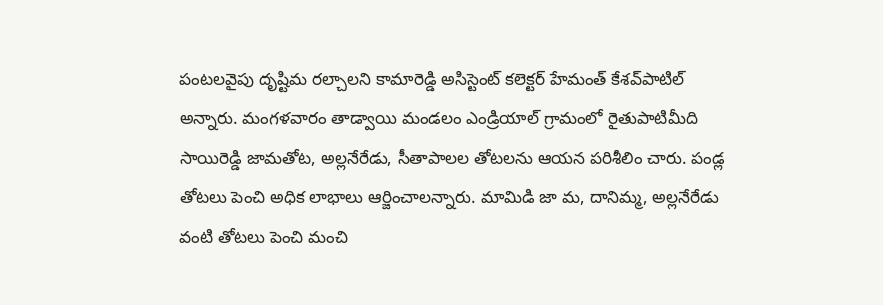పంటలవైపు దృష్టిమ రల్చాలని కామారెడ్డి అసిస్టెంట్‌ కలెక్టర్‌ హేమంత్‌ కేశవ్‌పాటిల్‌ అన్నారు. మంగళవారం తాడ్వాయి మండలం ఎండ్రియాల్‌ గ్రామంలో రైతుపాటిమీది సాయిరెడ్డి జామతోట, అల్లనేరేడు, సీతాపాలల తోటలను ఆయన పరిశీలిం చారు. పండ్ల తోటలు పెంచి అధిక లాభాలు ఆర్జించాలన్నారు. మామిడి జా మ, దానిమ్మ, అల్లనేరేడు వంటి తోటలు పెంచి మంచి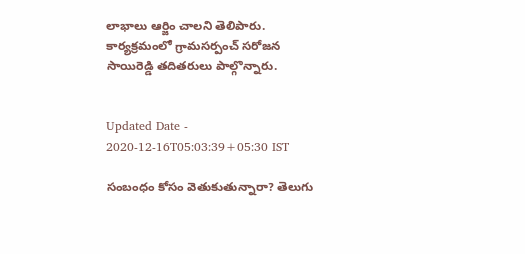లాభాలు ఆర్జిం చాలని తెలిపారు. కార్యక్రమంలో గ్రామసర్పంచ్‌ సరోజన సాయిరెడ్డి తదితరులు పాల్గొన్నారు.


Updated Date - 2020-12-16T05:03:39+05:30 IST

సంబంధం కోసం వెతుకుతున్నారా? తెలుగు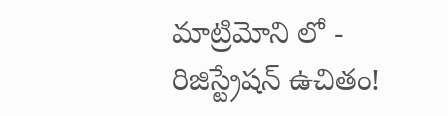మాట్రిమోని లో - రిజిస్ట్రేషన్ ఉచితం!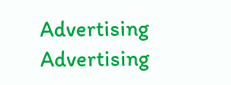Advertising
Advertising